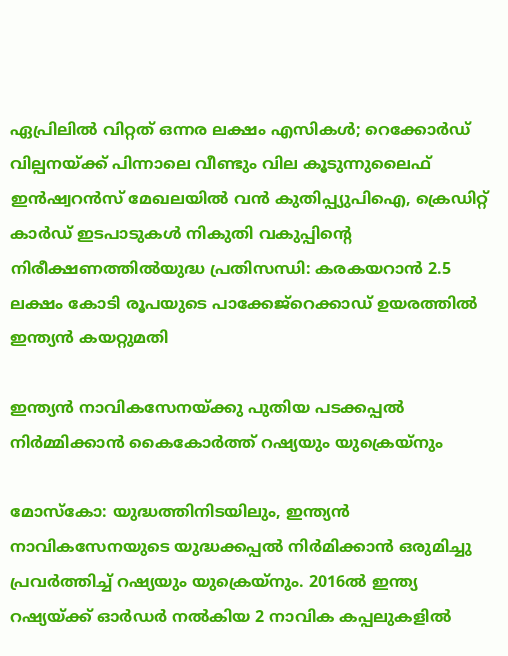ഏപ്രിലില്‍ വിറ്റത് ഒന്നര ലക്ഷം എസികള്‍; റെക്കോര്‍ഡ് വില്പനയ്ക്ക് പിന്നാലെ വീണ്ടും വില കൂടുന്നുലൈഫ് ഇന്‍ഷ്വറന്‍സ് മേഖലയില്‍ വന്‍ കുതിപ്പ്യുപിഐ, ക്രെഡിറ്റ് കാർഡ് ഇടപാടുകൾ നികുതി വകുപ്പിന്റെ നിരീക്ഷണത്തിൽയുദ്ധ പ്രതിസന്ധി: കരകയറാൻ 2.5 ലക്ഷം കോടി രൂപയുടെ പാക്കേജ്റെക്കാഡ് ഉയരത്തില്‍ ഇന്ത്യൻ കയറ്റുമതി

ഇന്ത്യൻ നാവികസേനയ്ക്കു പുതിയ പടക്കപ്പൽ നിർമ്മിക്കാൻ കൈകോർത്ത് റഷ്യയും യുക്രെയ്നും

മോസ്കോ: യുദ്ധത്തിനിടയിലും, ഇന്ത്യൻ നാവികസേനയുടെ യുദ്ധക്കപ്പൽ നിർമിക്കാൻ ഒരുമിച്ചു പ്രവർത്തിച്ച് റഷ്യയും യുക്രെയ്നും. 2016ൽ ഇന്ത്യ റഷ്യയ്ക്ക് ഓർഡർ നൽകിയ 2 നാവിക കപ്പലുകളിൽ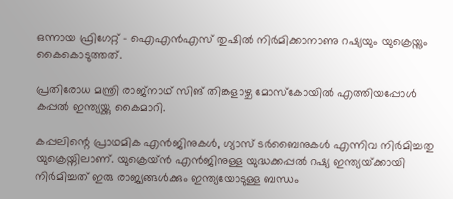ഒന്നായ ഫ്രിഗേറ്റ് – ഐഎൻഎസ് തുഷിൽ നിർമിക്കാനാണു റഷ്യയും യുക്രെയ്നും കൈകൊടുത്തത്.

പ്രതിരോധ മന്ത്രി രാജ്‌നാഥ് സിങ് തിങ്കളാഴ്ച മോസ്‌കോയിൽ എത്തിയപ്പോൾ കപ്പൽ ഇന്ത്യയ്ക്കു കൈമാറി.

കപ്പലിന്റെ പ്രാഥമിക എൻജിനുകൾ, ഗ്യാസ് ടർബൈനുകൾ എന്നിവ നിർ‌മിച്ചതു യുക്രെയ്നിലാണ്. യുക്രെയ്ന്‍ എൻജിനുള്ള യുദ്ധക്കപ്പൽ റഷ്യ ഇന്ത്യയ്‌ക്കായി നിർമിച്ചത് ഇരു രാജ്യങ്ങൾക്കും ഇന്ത്യയോടുള്ള ബന്ധം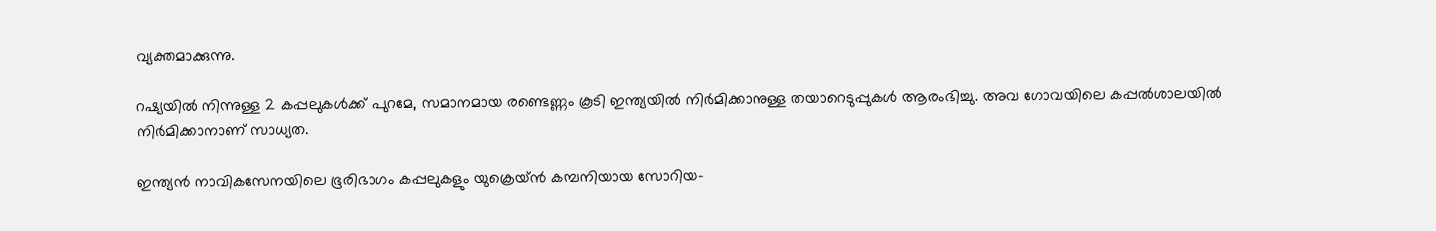വ്യക്തമാക്കുന്നു.

റഷ്യയിൽ നിന്നുള്ള 2 കപ്പലുകൾക്ക് പുറമേ, സമാനമായ രണ്ടെണ്ണം കൂടി ഇന്ത്യയിൽ നിർമിക്കാനുള്ള തയാറെടുപ്പുകൾ ആരംഭിച്ചു. അവ ഗോവയിലെ കപ്പൽശാലയിൽ നിർമിക്കാനാണ് സാധ്യത.

ഇന്ത്യൻ നാവികസേനയിലെ ഭൂരിഭാഗം കപ്പലുകളും യുക്രെയ്ൻ കമ്പനിയായ സോറിയ-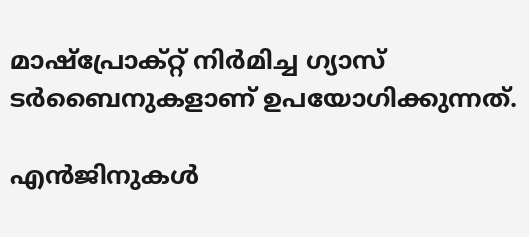മാഷ്പ്രോക്റ്റ് നിർമിച്ച ഗ്യാസ് ടർബൈനുകളാണ് ഉപയോഗിക്കുന്നത്.

എൻജിനുകൾ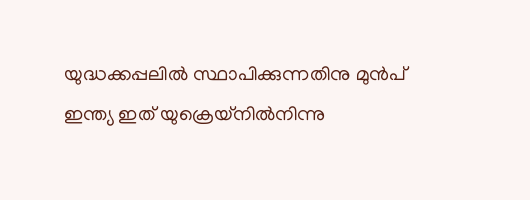യുദ്ധക്കപ്പലിൽ സ്ഥാപിക്കുന്നതിനു മുൻപ് ഇന്ത്യ ഇത് യുക്രെയ്നിൽനിന്നു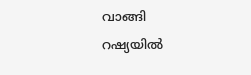വാങ്ങി റഷ്യയിൽ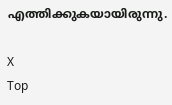എത്തിക്കുകയായിരുന്നു.

X
Top